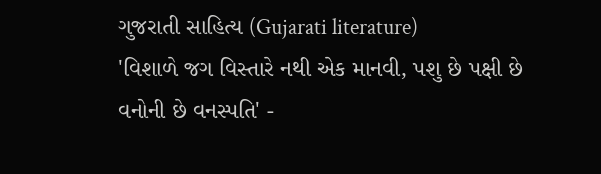ગુજરાતી સાહિત્ય (Gujarati literature)
'વિશાળે જગ વિસ્તારે નથી એક માનવી, પશુ છે પક્ષી છે વનોની છે વનસ્પતિ' -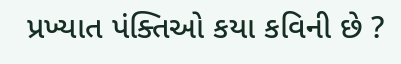પ્રખ્યાત પંક્તિઓ કયા કવિની છે ?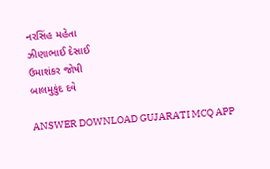નરસિંહ મહેતા
ઝીણાભાઈ દેસાઈ
ઉમાશંકર જોષી
બાલમુકુંદ દવે

ANSWER DOWNLOAD GUJARATI MCQ APP